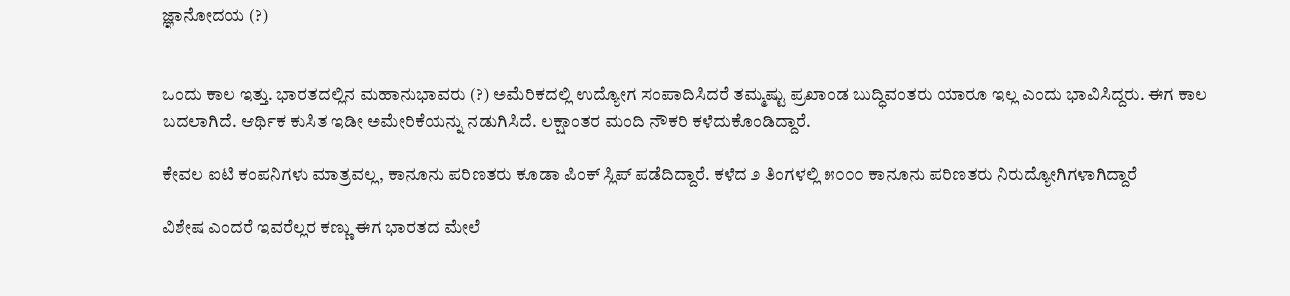ಜ್ಞಾನೋದಯ (?)


ಒಂದು ಕಾಲ ಇತ್ತು. ಭಾರತದಲ್ಲಿನ ಮಹಾನುಭಾವರು (?) ಅಮೆರಿಕದಲ್ಲಿ ಉದ್ಯೋಗ ಸಂಪಾದಿಸಿದರೆ ತಮ್ಮಷ್ಟು ಪ್ರಖಾಂಡ ಬುದ್ಧಿವಂತರು ಯಾರೂ ಇಲ್ಲ ಎಂದು ಭಾವಿಸಿದ್ದರು. ಈಗ ಕಾಲ ಬದಲಾಗಿದೆ. ಆರ್ಥಿಕ ಕುಸಿತ ಇಡೀ ಅಮೇರಿಕೆಯನ್ನು ನಡುಗಿಸಿದೆ. ಲಕ್ಷಾಂತರ ಮಂದಿ ನೌಕರಿ ಕಳೆದುಕೊಂಡಿದ್ದಾರೆ.

ಕೇವಲ ಐಟಿ ಕಂಪನಿಗಳು ಮಾತ್ರವಲ್ಲ, ಕಾನೂನು ಪರಿಣತರು ಕೂಡಾ ಪಿಂಕ್ ಸ್ಲಿಪ್ ಪಡೆದಿದ್ದಾರೆ. ಕಳೆದ ೨ ತಿಂಗಳಲ್ಲಿ ೫೦೦೦ ಕಾನೂನು ಪರಿಣತರು ನಿರುದ್ಯೋಗಿಗಳಾಗಿದ್ದಾರೆ

ವಿಶೇಷ ಎಂದರೆ ಇವರೆಲ್ಲರ ಕಣ್ಣು ಈಗ ಭಾರತದ ಮೇಲೆ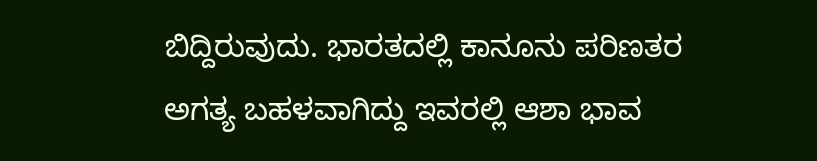ಬಿದ್ದಿರುವುದು. ಭಾರತದಲ್ಲಿ ಕಾನೂನು ಪರಿಣತರ ಅಗತ್ಯ ಬಹಳವಾಗಿದ್ದು ಇವರಲ್ಲಿ ಆಶಾ ಭಾವ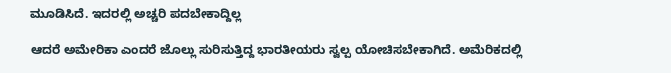ಮೂಡಿಸಿದೆ. ಇದರಲ್ಲಿ ಅಚ್ಚರಿ ಪದಬೇಕಾದ್ದಿಲ್ಲ

ಆದರೆ ಅಮೇರಿಕಾ ಎಂದರೆ ಜೊಲ್ಲು ಸುರಿಸುತ್ತಿದ್ದ ಭಾರತೀಯರು ಸ್ವಲ್ಪ ಯೋಚಿಸಬೇಕಾಗಿದೆ. ಅಮೆರಿಕದಲ್ಲಿ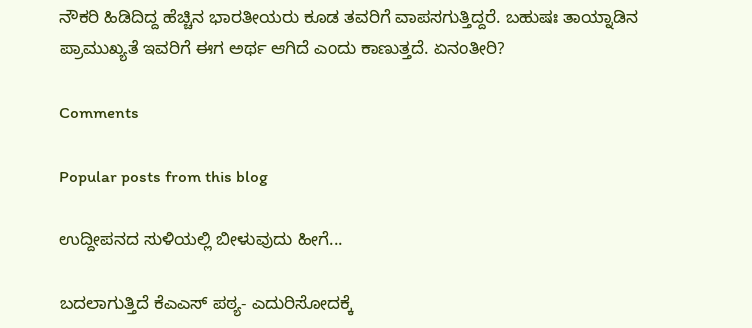ನೌಕರಿ ಹಿಡಿದಿದ್ದ ಹೆಚ್ಚಿನ ಭಾರತೀಯರು ಕೂಡ ತವರಿಗೆ ವಾಪಸಗುತ್ತಿದ್ದರೆ. ಬಹುಷಃ ತಾಯ್ನಾಡಿನ ಪ್ರಾಮುಖ್ಯತೆ ಇವರಿಗೆ ಈಗ ಅರ್ಥ ಆಗಿದೆ ಎಂದು ಕಾಣುತ್ತದೆ. ಏನಂತೀರಿ?

Comments

Popular posts from this blog

ಉದ್ದೀಪನದ ಸುಳಿಯಲ್ಲಿ ಬೀಳುವುದು ಹೀಗೆ...

ಬದಲಾಗುತ್ತಿದೆ ಕೆಎಎಸ್ ಪಠ್ಯ- ಎದುರಿಸೋದಕ್ಕೆ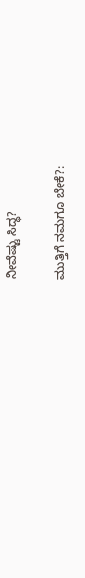ನೀವೆಷ್ಟು ಸಿದ್ಧ?

ಮುತ್ತಿಗೆ ನಮಗೂ ಬೇಕೆ?: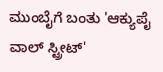ಮುಂಬೈಗೆ ಬಂತು 'ಆಕ್ಯುಪೈ ವಾಲ್ ಸ್ಟ್ರೀಟ್'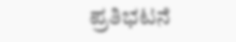ಪ್ರತಿಭಟನೆ